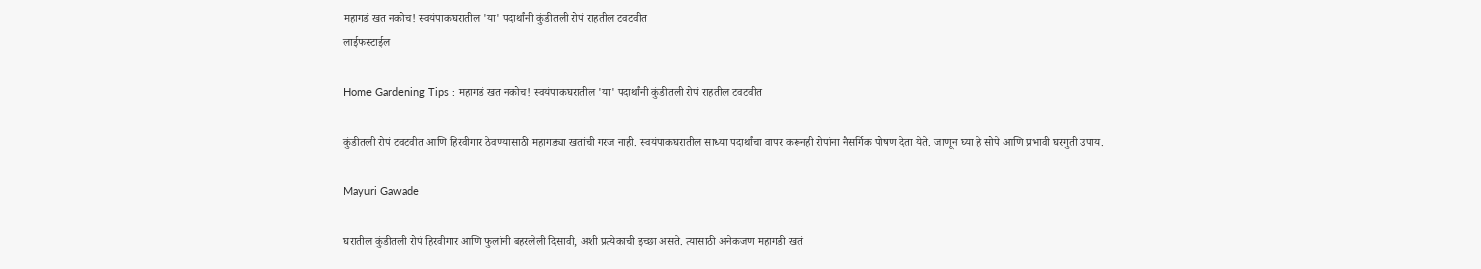महागडं खत नकोच! स्वयंपाकघरातील 'या' पदार्थांनी कुंडीतली रोपं राहतील टवटवीत
लाईफस्टाईल

Home Gardening Tips : महागडं खत नकोच! स्वयंपाकघरातील 'या' पदार्थांनी कुंडीतली रोपं राहतील टवटवीत

कुंडीतली रोपं टवटवीत आणि हिरवीगार ठेवण्यासाठी महागड्या खतांची गरज नाही. स्वयंपाकघरातील साध्या पदार्थांचा वापर करूनही रोपांना नैसर्गिक पोषण देता येते. जाणून घ्या हे सोपे आणि प्रभावी घरगुती उपाय.

Mayuri Gawade

घरातील कुंडीतली रोपं हिरवीगार आणि फुलांनी बहरलेली दिसावी, अशी प्रत्येकाची इच्छा असते. त्यासाठी अनेकजण महागडी खतं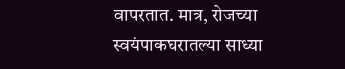वापरतात. मात्र, रोजच्या स्वयंपाकघरातल्या साध्या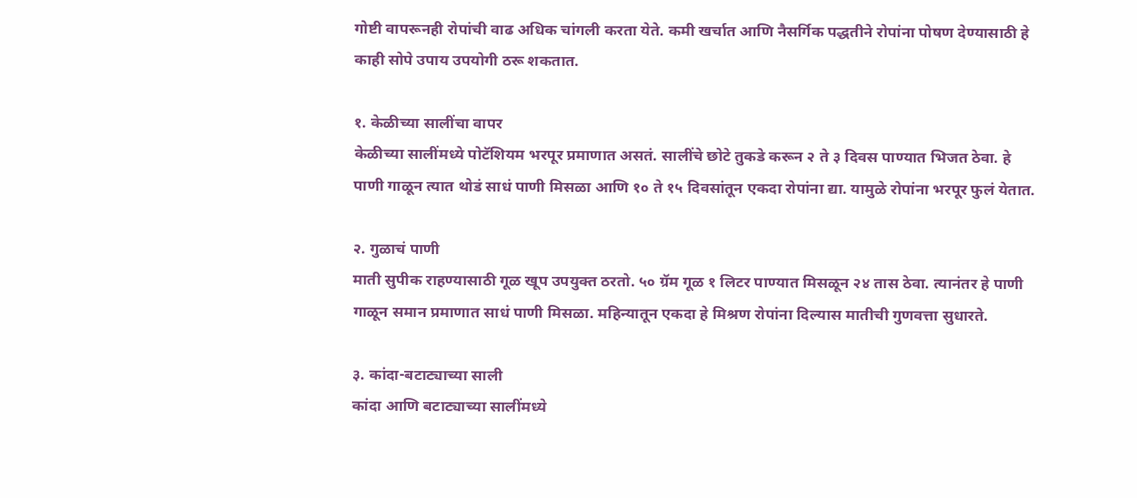गोष्टी वापरूनही रोपांची वाढ अधिक चांगली करता येते. कमी खर्चात आणि नैसर्गिक पद्धतीने रोपांना पोषण देण्यासाठी हे काही सोपे उपाय उपयोगी ठरू शकतात.

१. केळीच्या सालींचा वापर
केळीच्या सालींमध्ये पोटॅशियम भरपूर प्रमाणात असतं. सालींचे छोटे तुकडे करून २ ते ३ दिवस पाण्यात भिजत ठेवा. हे पाणी गाळून त्यात थोडं साधं पाणी मिसळा आणि १० ते १५ दिवसांतून एकदा रोपांना द्या. यामुळे रोपांना भरपूर फुलं येतात.

२. गुळाचं पाणी
माती सुपीक राहण्यासाठी गूळ खूप उपयुक्त ठरतो. ५० ग्रॅम गूळ १ लिटर पाण्यात मिसळून २४ तास ठेवा. त्यानंतर हे पाणी गाळून समान प्रमाणात साधं पाणी मिसळा. महिन्यातून एकदा हे मिश्रण रोपांना दिल्यास मातीची गुणवत्ता सुधारते.

३. कांदा-बटाट्याच्या साली
कांदा आणि बटाट्याच्या सालींमध्ये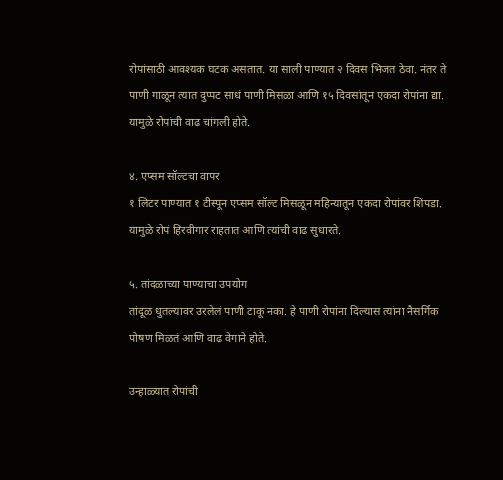रोपांसाठी आवश्यक घटक असतात. या साली पाण्यात २ दिवस भिजत ठेवा. नंतर ते पाणी गाळून त्यात दुप्पट साधं पाणी मिसळा आणि १५ दिवसांतून एकदा रोपांना द्या. यामुळे रोपांची वाढ चांगली होते.

४. एप्सम सॉल्टचा वापर
१ लिटर पाण्यात १ टीस्पून एप्सम सॉल्ट मिसळून महिन्यातून एकदा रोपांवर शिंपडा. यामुळे रोपं हिरवीगार राहतात आणि त्यांची वाढ सुधारते.

५. तांदळाच्या पाण्याचा उपयोग
तांदूळ धुतल्यावर उरलेलं पाणी टाकू नका. हे पाणी रोपांना दिल्यास त्यांना नैसर्गिक पोषण मिळतं आणि वाढ वेगाने होते.

उन्हाळ्यात रोपांची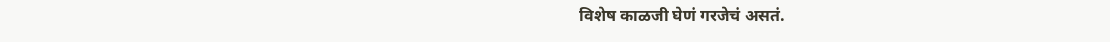विशेष काळजी घेणं गरजेचं असतं.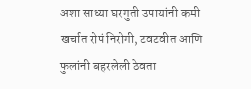अशा साध्या घरगुती उपायांनी कमी खर्चात रोपं निरोगी, टवटवीत आणि फुलांनी बहरलेली ठेवता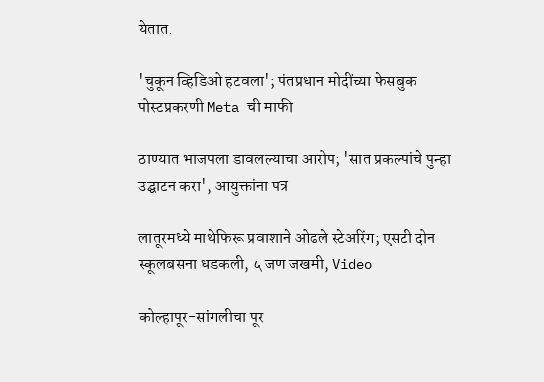येतात.

'चुकून व्हिडिओ हटवला'; पंतप्रधान मोदींच्या फेसबुक पोस्टप्रकरणी Meta ची माफी

ठाण्यात भाजपला डावलल्याचा आरोप; 'सात प्रकल्पांचे पुन्हा उद्घाटन करा', आयुक्तांना पत्र

लातूरमध्ये माथेफिरू प्रवाशाने ओढले स्टेअरिंग; एसटी दोन स्कूलबसना धडकली, ५ जण जखमी, Video

कोल्हापूर-सांगलीचा पूर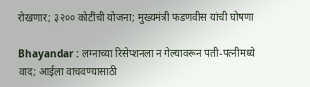रोखणार; ३२०० कोटींची योजना; मुख्यमंत्री फडणवीस यांची घोषणा

Bhayandar : लग्नाच्या रिसेप्शनला न गेल्यावरून पती-पत्नीमध्ये वाद; आईला वाचवण्यासाठी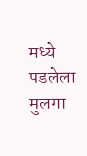मध्ये पडलेला मुलगा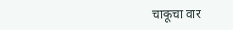चाकूचा वार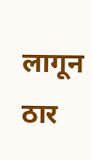लागून ठार